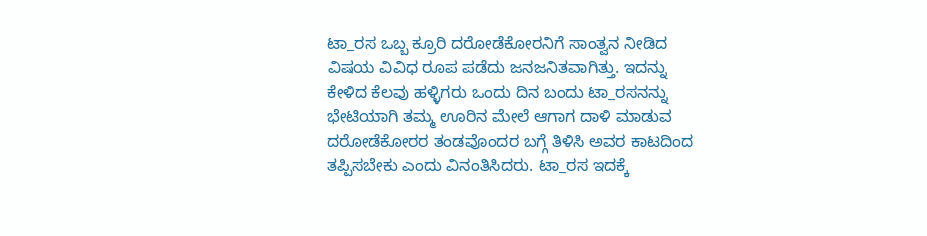ಟಾ_ರಸ ಒಬ್ಬ ಕ್ರೂರಿ ದರೋಡೆಕೋರನಿಗೆ ಸಾಂತ್ವನ ನೀಡಿದ ವಿಷಯ ವಿವಿಧ ರೂಪ ಪಡೆದು ಜನಜನಿತವಾಗಿತ್ತು. ಇದನ್ನು ಕೇಳಿದ ಕೆಲವು ಹಳ್ಳಿಗರು ಒಂದು ದಿನ ಬಂದು ಟಾ_ರಸನನ್ನು ಭೇಟಿಯಾಗಿ ತಮ್ಮ ಊರಿನ ಮೇಲೆ ಆಗಾಗ ದಾಳಿ ಮಾಡುವ ದರೋಡೆಕೋರರ ತಂಡವೊಂದರ ಬಗ್ಗೆ ತಿಳಿಸಿ ಅವರ ಕಾಟದಿಂದ ತಪ್ಪಿಸಬೇಕು ಎಂದು ವಿನಂತಿಸಿದರು. ಟಾ_ರಸ ಇದಕ್ಕೆ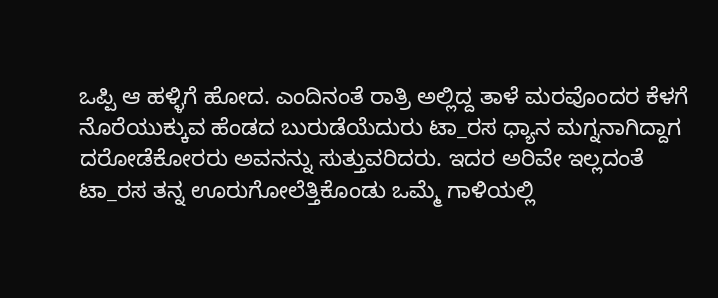ಒಪ್ಪಿ ಆ ಹಳ್ಳಿಗೆ ಹೋದ. ಎಂದಿನಂತೆ ರಾತ್ರಿ ಅಲ್ಲಿದ್ದ ತಾಳೆ ಮರವೊಂದರ ಕೆಳಗೆ ನೊರೆಯುಕ್ಕುವ ಹೆಂಡದ ಬುರುಡೆಯೆದುರು ಟಾ_ರಸ ಧ್ಯಾನ ಮಗ್ನನಾಗಿದ್ದಾಗ ದರೋಡೆಕೋರರು ಅವನನ್ನು ಸುತ್ತುವರಿದರು. ಇದರ ಅರಿವೇ ಇಲ್ಲದಂತೆ ಟಾ_ರಸ ತನ್ನ ಊರುಗೋಲೆತ್ತಿಕೊಂಡು ಒಮ್ಮೆ ಗಾಳಿಯಲ್ಲಿ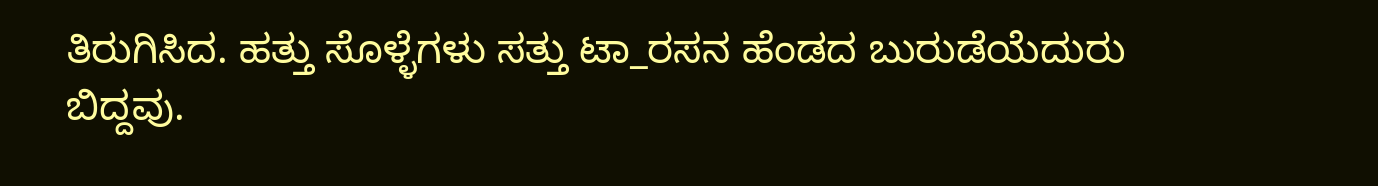ತಿರುಗಿಸಿದ. ಹತ್ತು ಸೊಳ್ಳೆಗಳು ಸತ್ತು ಟಾ_ರಸನ ಹೆಂಡದ ಬುರುಡೆಯೆದುರು ಬಿದ್ದವು.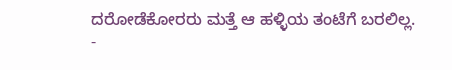ದರೋಡೆಕೋರರು ಮತ್ತೆ ಆ ಹಳ್ಳಿಯ ತಂಟೆಗೆ ಬರಲಿಲ್ಲ.
-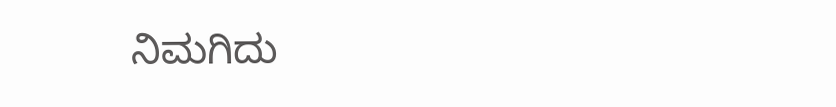ನಿಮಗಿದು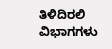ತಿಳಿದಿರಲಿ
ವಿಭಾಗಗಳು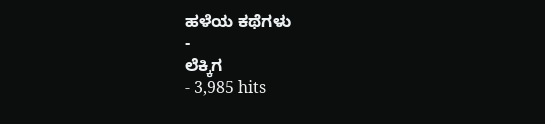ಹಳೆಯ ಕಥೆಗಳು
-
ಲೆಕ್ಕಿಗ
- 3,985 hits